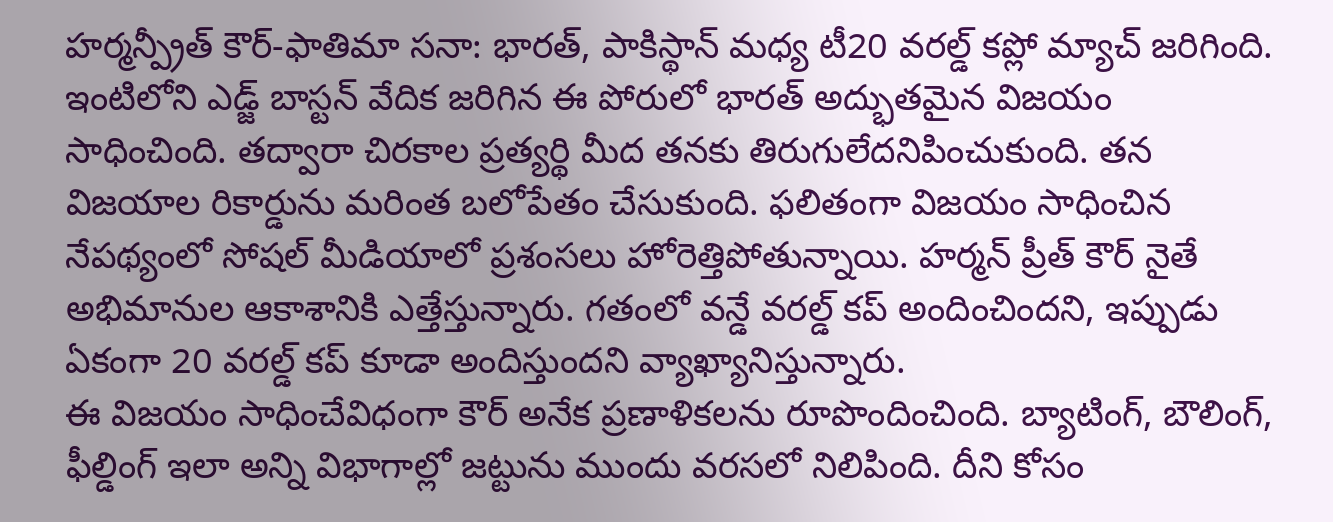హర్మన్ప్రీత్ కౌర్-ఫాతిమా సనా: భారత్, పాకిస్థాన్ మధ్య టీ20 వరల్డ్ కప్లో మ్యాచ్ జరిగింది. ఇంటిలోని ఎడ్జ్ బాస్టన్ వేదిక జరిగిన ఈ పోరులో భారత్ అద్భుతమైన విజయం సాధించింది. తద్వారా చిరకాల ప్రత్యర్థి మీద తనకు తిరుగులేదనిపించుకుంది. తన విజయాల రికార్డును మరింత బలోపేతం చేసుకుంది. ఫలితంగా విజయం సాధించిన నేపథ్యంలో సోషల్ మీడియాలో ప్రశంసలు హోరెత్తిపోతున్నాయి. హర్మన్ ప్రీత్ కౌర్ నైతే అభిమానుల ఆకాశానికి ఎత్తేస్తున్నారు. గతంలో వన్డే వరల్డ్ కప్ అందించిందని, ఇప్పుడు ఏకంగా 20 వరల్డ్ కప్ కూడా అందిస్తుందని వ్యాఖ్యానిస్తున్నారు.
ఈ విజయం సాధించేవిధంగా కౌర్ అనేక ప్రణాళికలను రూపొందించింది. బ్యాటింగ్, బౌలింగ్, ఫీల్డింగ్ ఇలా అన్ని విభాగాల్లో జట్టును ముందు వరసలో నిలిపింది. దీని కోసం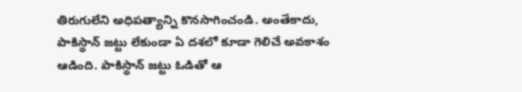తిరుగులేని అధిపత్యాన్ని కొనసాగించండి. అంతేకాదు, పాకిస్థాన్ జట్టు లేకుండా ఏ దశలో కూడా గెలిచే అవకాశం ఆడింది. పాకిస్థాన్ జట్టు ఓడితో ఆ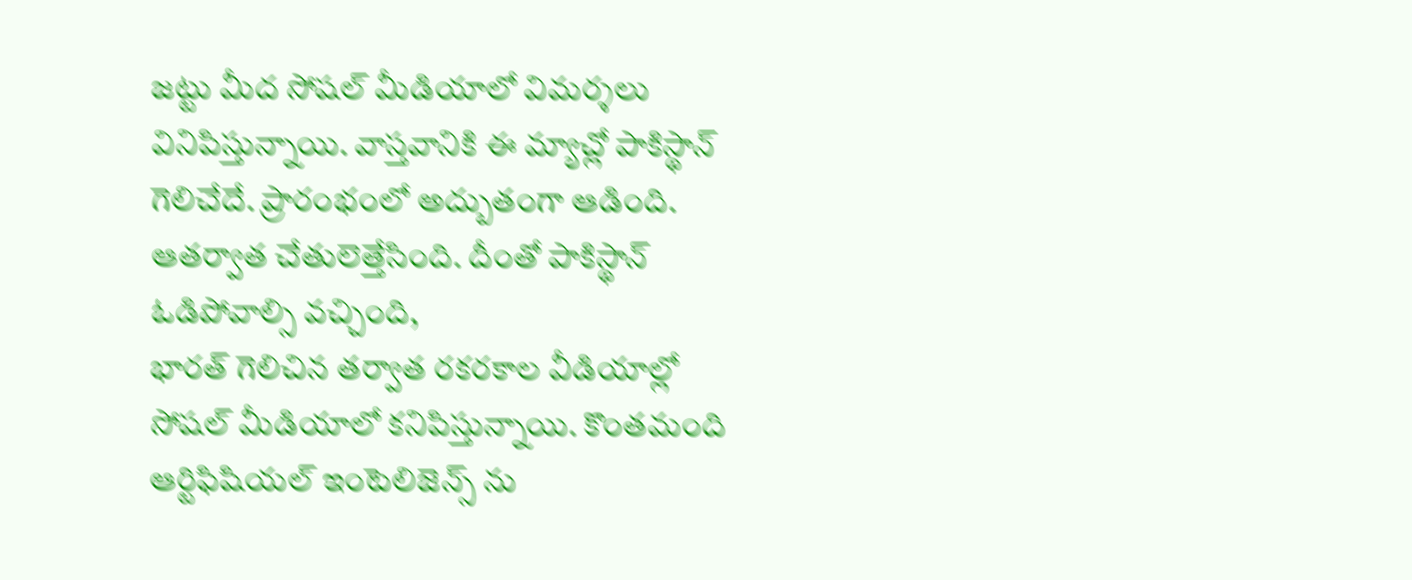జట్టు మీద సోషల్ మీడియాలో విమర్శలు వినిపిస్తున్నాయి. వాస్తవానికి ఈ మ్యాచ్లో పాకిస్థాన్ గెలిచేదే. ప్రారంభంలో అద్బుతంగా ఆడింది. ఆతర్వాత చేతులెత్తేసింది. దీంతో పాకిస్థాన్ ఓడిపోవాల్సి వచ్చింది,
భారత్ గెలిచిన తర్వాత రకరకాల వీడియాల్లో సోషల్ మీడియాలో కనిపిస్తున్నాయి. కొంతమంది ఆర్టిఫిషియల్ ఇంటెలిజెన్స్ ను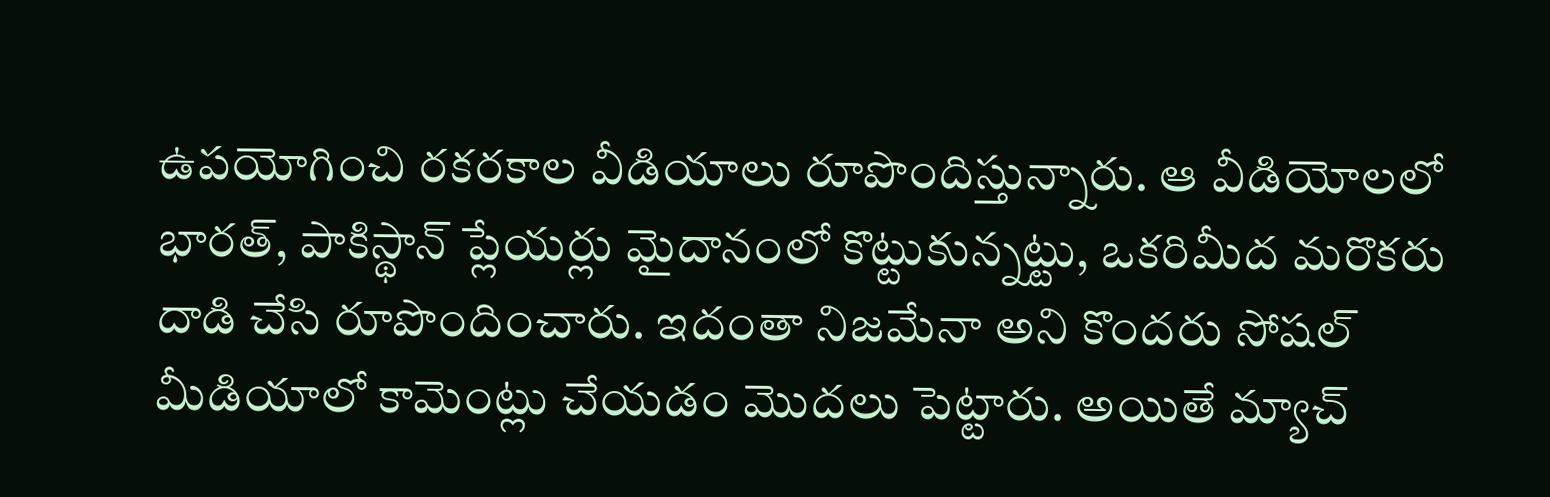ఉపయోగించి రకరకాల వీడియాలు రూపొందిస్తున్నారు. ఆ వీడియోలలో భారత్, పాకిస్థాన్ ప్లేయర్లు మైదానంలో కొట్టుకున్నట్టు, ఒకరిమీద మరొకరు దాడి చేసి రూపొందించారు. ఇదంతా నిజమేనా అని కొందరు సోషల్ మీడియాలో కామెంట్లు చేయడం మొదలు పెట్టారు. అయితే మ్యాచ్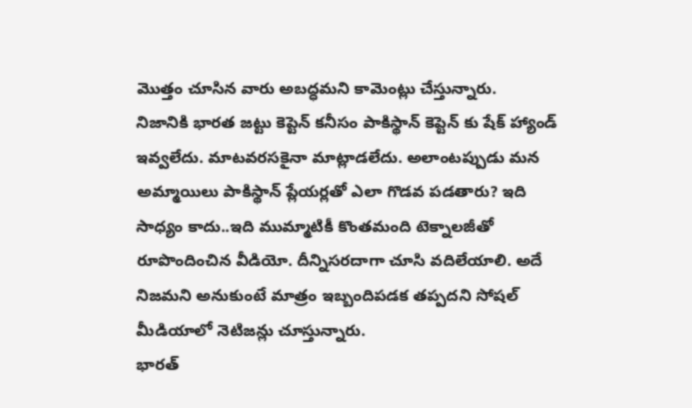మొత్తం చూసిన వారు అబద్ధమని కామెంట్లు చేస్తున్నారు.
నిజానికి భారత జట్టు కెప్టెన్ కనీసం పాకిస్థాన్ కెప్టెన్ కు షేక్ హ్యాండ్ ఇవ్వలేదు. మాటవరసకైనా మాట్లాడలేదు. అలాంటప్పుడు మన అమ్మాయిలు పాకిస్థాన్ ప్లేయర్లతో ఎలా గొడవ పడతారు? ఇది సాధ్యం కాదు..ఇది ముమ్మాటికీ కొంతమంది టెక్నాలజీతో రూపొందించిన వీడియో. దీన్నిసరదాగా చూసి వదిలేయాలి. అదే నిజమని అనుకుంటే మాత్రం ఇబ్బందిపడక తప్పదని సోషల్ మీడియాలో నెటిజన్లు చూస్తున్నారు.
భారత్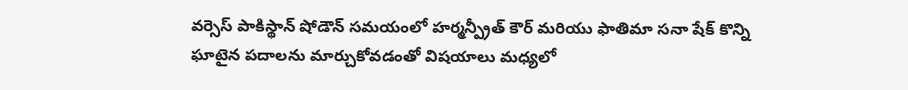వర్సెస్ పాకిస్థాన్ షోడౌన్ సమయంలో హర్మన్ప్రీత్ కౌర్ మరియు ఫాతిమా సనా షేక్ కొన్ని ఘాటైన పదాలను మార్చుకోవడంతో విషయాలు మధ్యలో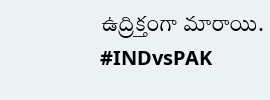ఉద్రిక్తంగా మారాయి. #INDvsPAK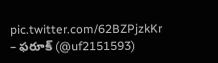pic.twitter.com/62BZPjzkKr
– ఫరూక్ (@uf2151593)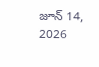జూన్ 14, 2026